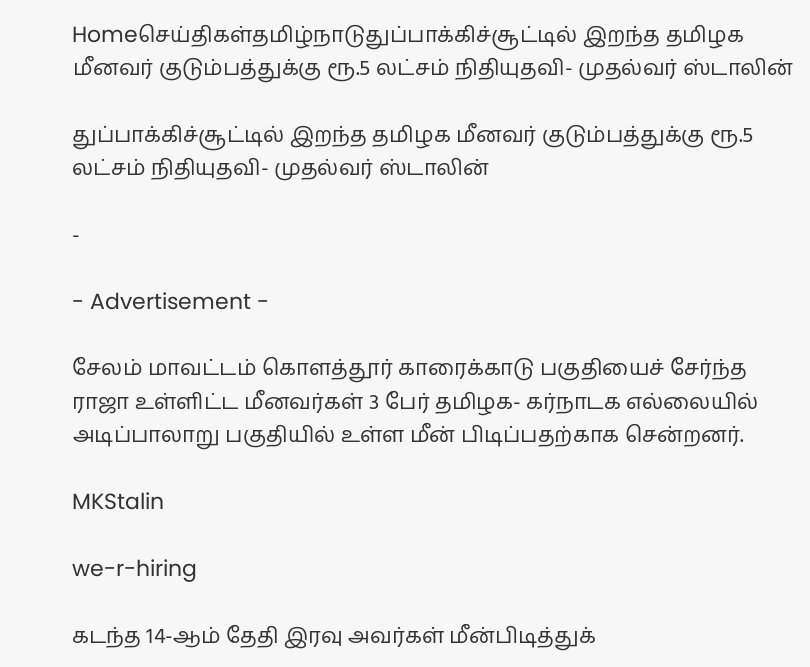Homeசெய்திகள்தமிழ்நாடுதுப்பாக்கிச்சூட்டில் இறந்த தமிழக மீனவர் குடும்பத்துக்கு ரூ.5 லட்சம் நிதியுதவி- முதல்வர் ஸ்டாலின்

துப்பாக்கிச்சூட்டில் இறந்த தமிழக மீனவர் குடும்பத்துக்கு ரூ.5 லட்சம் நிதியுதவி- முதல்வர் ஸ்டாலின்

-

- Advertisement -

சேலம் மாவட்டம் கொளத்தூர் காரைக்காடு பகுதியைச் சேர்ந்த ராஜா உள்ளிட்ட மீனவர்கள் 3 பேர் தமிழக- கர்நாடக எல்லையில் அடிப்பாலாறு பகுதியில் உள்ள மீன் பிடிப்பதற்காக சென்றனர்.

MKStalin

we-r-hiring

கடந்த 14-ஆம் தேதி இரவு அவர்கள் மீன்பிடித்துக்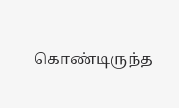கொண்டிருந்த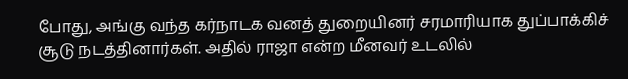போது, அங்கு வந்த கர்நாடக வனத் துறையினர் சரமாரியாக துப்பாக்கிச் சூடு நடத்தினார்கள். அதில் ராஜா என்ற மீனவர் உடலில்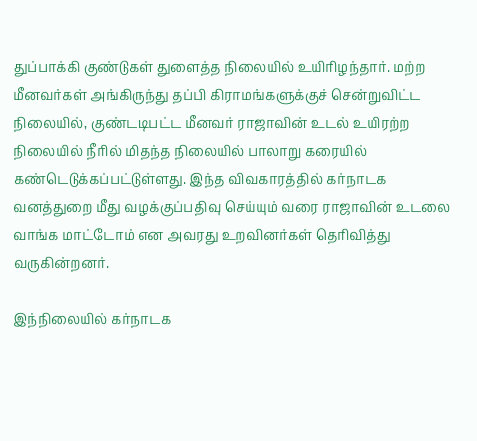துப்பாக்கி குண்டுகள் துளைத்த நிலையில் உயிரிழந்தார். மற்ற மீனவர்கள் அங்கிருந்து தப்பி கிராமங்களுக்குச் சென்றுவிட்ட நிலையில், குண்டடிபட்ட மீனவர் ராஜாவின் உடல் உயிரற்ற நிலையில் நீரில் மிதந்த நிலையில் பாலாறு கரையில் கண்டெடுக்கப்பட்டுள்ளது. இந்த விவகாரத்தில் கர்நாடக வனத்துறை மீது வழக்குப்பதிவு செய்யும் வரை ராஜாவின் உடலை வாங்க மாட்டோம் என அவரது உறவினர்கள் தெரிவித்து வருகின்றனர்.

இந்நிலையில் கர்நாடக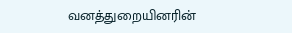வனத்துறையினரின்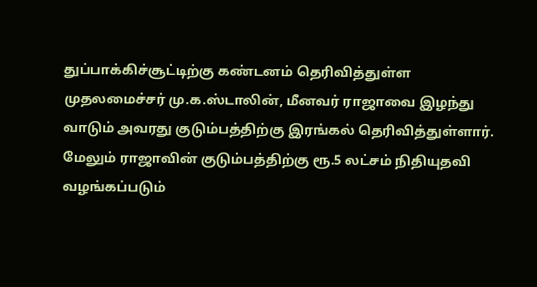துப்பாக்கிச்சூட்டிற்கு கண்டனம் தெரிவித்துள்ள முதலமைச்சர் மு.க.ஸ்டாலின், மீனவர் ராஜாவை இழந்து வாடும் அவரது குடும்பத்திற்கு இரங்கல் தெரிவித்துள்ளார். மேலும் ராஜாவின் குடும்பத்திற்கு ரூ.5 லட்சம் நிதியுதவி வழங்கப்படும்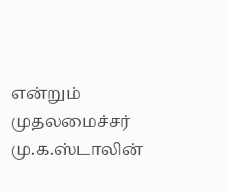என்றும் முதலமைச்சர் மு.க.ஸ்டாலின்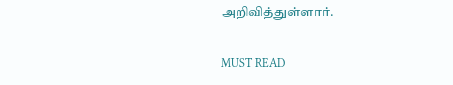அறிவித்துள்ளார்.

MUST READ